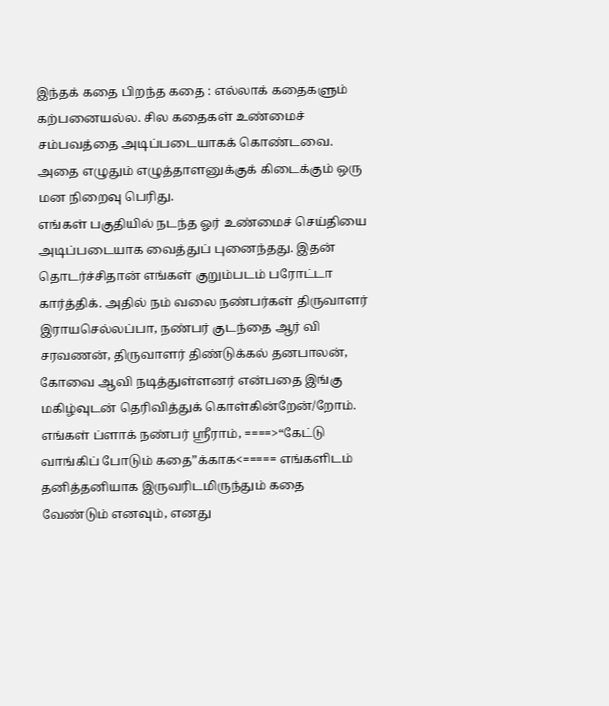இந்தக் கதை பிறந்த கதை : எல்லாக் கதைகளும் கற்பனையல்ல. சில கதைகள் உண்மைச் சம்பவத்தை அடிப்படையாகக் கொண்டவை. அதை எழுதும் எழுத்தாளனுக்குக் கிடைக்கும் ஒரு மன நிறைவு பெரிது.
எங்கள் பகுதியில் நடந்த ஓர் உண்மைச் செய்தியை அடிப்படையாக வைத்துப் புனைந்தது. இதன் தொடர்ச்சிதான் எங்கள் குறும்படம் பரோட்டா கார்த்திக். அதில் நம் வலை நண்பர்கள் திருவாளர் இராயசெல்லப்பா, நண்பர் குடந்தை ஆர் வி சரவணன், திருவாளர் திண்டுக்கல் தனபாலன், கோவை ஆவி நடித்துள்ளனர் என்பதை இங்கு மகிழ்வுடன் தெரிவித்துக் கொள்கின்றேன்/றோம்.
எங்கள் ப்ளாக் நண்பர் ஸ்ரீராம், ====>“கேட்டு வாங்கிப் போடும் கதை”க்காக<===== எங்களிடம் தனித்தனியாக இருவரிடமிருந்தும் கதை வேண்டும் எனவும், எனது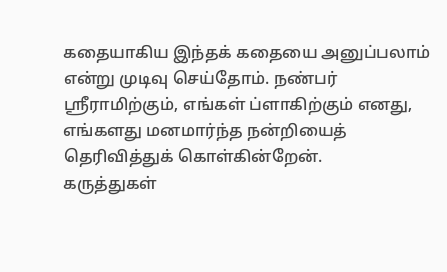கதையாகிய இந்தக் கதையை அனுப்பலாம் என்று முடிவு செய்தோம். நண்பர் ஸ்ரீராமிற்கும், எங்கள் ப்ளாகிற்கும் எனது, எங்களது மனமார்ந்த நன்றியைத் தெரிவித்துக் கொள்கின்றேன்.
கருத்துகள்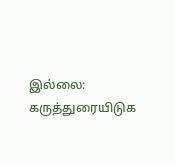இல்லை:
கருத்துரையிடுக